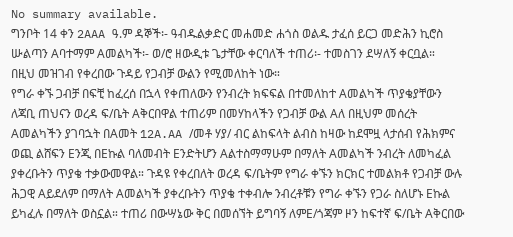No summary available.
ግንቦት 14 ቀን 2AAA ዓ.ም ዳኞች፡- ዓብዱልቃድር መሐመድ ሐጎስ ወልዱ ታፈሰ ይርጋ መድሕን ኪሮስ ሡልጣን Aባተማም Aመልካች፡- ወ/ሮ ዘውዲቱ ጌታቸው ቀርባለች ተጠሪ፡- ተመስገን ደሣለኝ ቀርቧል።
በዚህ መዝገብ የቀረበው ጉዳይ የጋብቻ ውልን የሚመለከት ነው።
የግራ ቀኙ ጋብቻ በፍቺ ከፈረሰ በኋላ የቀጠለውን የንብረት ክፍፍል በተመለከተ Aመልካች ጥያቄያቸውን ለጃቢ ጠህናን ወረዳ ፍ/ቤት Aቅርበዋል ተጠሪም በመሃከላችን የጋብቻ ውል Aለ በዚህም መሰረት Aመልካችን ያገባኋት በAመት 12A.AA /መቶ ሃያ/ ብር ልከፍላት ልብስ ከዛው ከደሞዟ ላታሰብ የሕክምና ወጪ ልሸፍን Eንጂ በEኩል ባለመብት Eንድትሆን Aልተስማማሁም በማለት Aመልካች ንብረት ለመካፈል ያቀረቡትን ጥያቄ ተቃውመዋል። ጉዳዩ የቀረበለት ወረዳ ፍ/ቤትም የግራ ቀኙን ክርክር ተመልክቶ የጋብቻ ውሉ ሕጋዊ Aይደለም በማለት Aመልካች ያቀረቡትን ጥያቄ ተቀብሎ ንብረቶቹን የግራ ቀኙን የጋራ ስለሆኑ Eኩል ይካፈሉ በማለት ወስኗል። ተጠሪ በውሣኔው ቅር በመሰኘት ይግባኝ ለምE/ጎጃም ዞን ከፍተኛ ፍ/ቤት Aቅርበው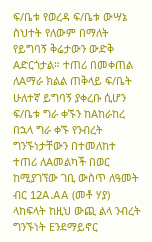ፍ/ቤቱ የወረዳ ፍ/ቤቱ ውሣኔ ስህተት የለውም በማለት የይግባኝ ቅሬታውን ውድቅ Aድርጎታል። ተጠሪ በመቀጠል ለAማራ ክልል ጠቅላይ ፍ/ቤት ሁለተኛ ይግባኝ ያቀረቡ ሲሆን ፍ/ቤቱ ግራ ቀኙን ከAከራከረ በኋላ ግራ ቀኙ የንብረት ግንኙነታቸውን በተመለከተ ተጠሪ ለAመልካች በወር ከሚያገኘው ገቢ ውስጥ ለዓመት ብር 12A.AA (መቶ ሃያ) ላከፍላት ከዚህ ውጪ ልላ ንብረት ግንኙነት Eንደማይኖር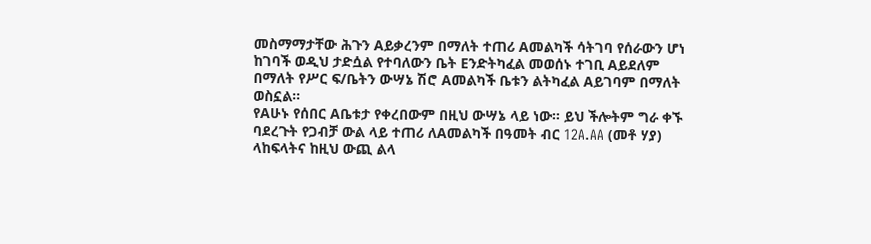መስማማታቸው ሕጉን Aይቃረንም በማለት ተጠሪ Aመልካች ሳትገባ የሰራውን ሆነ ከገባች ወዲህ ታድሷል የተባለውን ቤት Eንድትካፈል መወሰኑ ተገቢ Aይደለም በማለት የሥር ፍ/ቤትን ውሣኔ ሽሮ Aመልካች ቤቱን ልትካፈል Aይገባም በማለት ወስኗል።
የAሁኑ የሰበር Aቤቱታ የቀረበውም በዚህ ውሣኔ ላይ ነው። ይህ ችሎትም ግራ ቀኙ ባደረጉት የጋብቻ ውል ላይ ተጠሪ ለAመልካች በዓመት ብር 12A.AA (መቶ ሃያ) ላከፍላትና ከዚህ ውጪ ልላ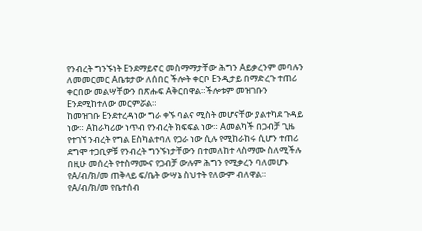የንብረት ግንኙነት Eንደማይኖር መስማማታቸው ሕግን Aይቃረንም መባሉን ለመመርመር Aቤቱታው ለሰበር ችሎት ቀርቦ Eንዲታይ በማድረጉ ተጠሪ ቀርበው መልሣቸውን በጽሑፍ Aቅርበዋል።ችሎቱም መዝገቡን Eንደሚከተለው መርምሯል።
ከመዝገቡ Eንደተረዳነው ግራ ቀኙ ባልና ሚስት መሆናቸው ያልተካደ ጉዳይ ነው። Aከራካሪው ነጥብ የንብረት ክፍፍል ነው። Aመልካች በጋብቻ ጊዜ የተገኘ ንብረት የግል Eስካልተባለ የጋራ ነው ሲሉ የሚከራከሩ ሲሆን ተጠሪ ደግሞ ተጋቢዎቹ የንብረት ግንኙነታቸውን በተመለከተ ላስማሙ ስለሚችሉ በዚሁ መሰረት የተስማሙና የጋብቻ ውሉም ሕግን የሚቃረን ባለመሆኑ የA/ብ/ክ/መ ጠቅላይ ፍ/ቤት ውሣኔ ስህተት የለውም ብለዋል።
የA/ብ/ክ/መ የቤተሰብ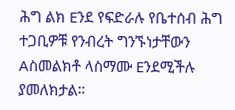ሕግ ልክ Eንደ የፍድራሉ የቤተሰብ ሕግ ተጋቢዎቹ የንብረት ግንኙነታቸውን Aስመልክቶ ላስማሙ Eንደሚችሉ ያመለክታል።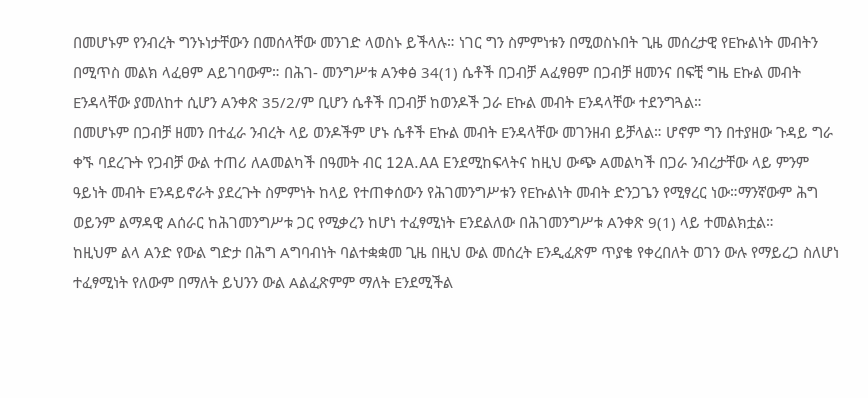በመሆኑም የንብረት ግንኑነታቸውን በመሰላቸው መንገድ ላወስኑ ይችላሉ። ነገር ግን ስምምነቱን በሚወስኑበት ጊዜ መሰረታዊ የEኩልነት መብትን በሚጥስ መልክ ላፈፀም Aይገባውም። በሕገ- መንግሥቱ Aንቀፅ 34(1) ሴቶች በጋብቻ Aፈፃፀም በጋብቻ ዘመንና በፍቺ ግዜ Eኩል መብት Eንዳላቸው ያመለከተ ሲሆን Aንቀጽ 35/2/ም ቢሆን ሴቶች በጋብቻ ከወንዶች ጋራ Eኩል መብት Eንዳላቸው ተደንግጓል።
በመሆኑም በጋብቻ ዘመን በተፈራ ንብረት ላይ ወንዶችም ሆኑ ሴቶች Eኩል መብት Eንዳላቸው መገንዘብ ይቻላል። ሆኖም ግን በተያዘው ጉዳይ ግራ ቀኙ ባደረጉት የጋብቻ ውል ተጠሪ ለAመልካች በዓመት ብር 12A.AA Eንደሚከፍላትና ከዚህ ውጭ Aመልካች በጋራ ንብረታቸው ላይ ምንም ዓይነት መብት Eንዳይኖራት ያደረጉት ስምምነት ከላይ የተጠቀሰውን የሕገመንግሥቱን የEኩልነት መብት ድንጋጌን የሚፃረር ነው።ማንኛውም ሕግ ወይንም ልማዳዊ Aሰራር ከሕገመንግሥቱ ጋር የሚቃረን ከሆነ ተፈፃሚነት Eንደልለው በሕገመንግሥቱ Aንቀጽ 9(1) ላይ ተመልክቷል።
ከዚህም ልላ Aንድ የውል ግድታ በሕግ Aግባብነት ባልተቋቋመ ጊዜ በዚህ ውል መሰረት Eንዲፈጽም ጥያቄ የቀረበለት ወገን ውሉ የማይረጋ ስለሆነ ተፈፃሚነት የለውም በማለት ይህንን ውል Aልፈጽምም ማለት Eንደሚችል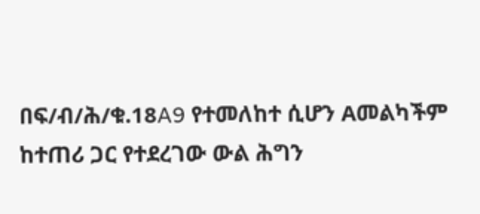በፍ/ብ/ሕ/ቁ.18A9 የተመለከተ ሲሆን Aመልካችም ከተጠሪ ጋር የተደረገው ውል ሕግን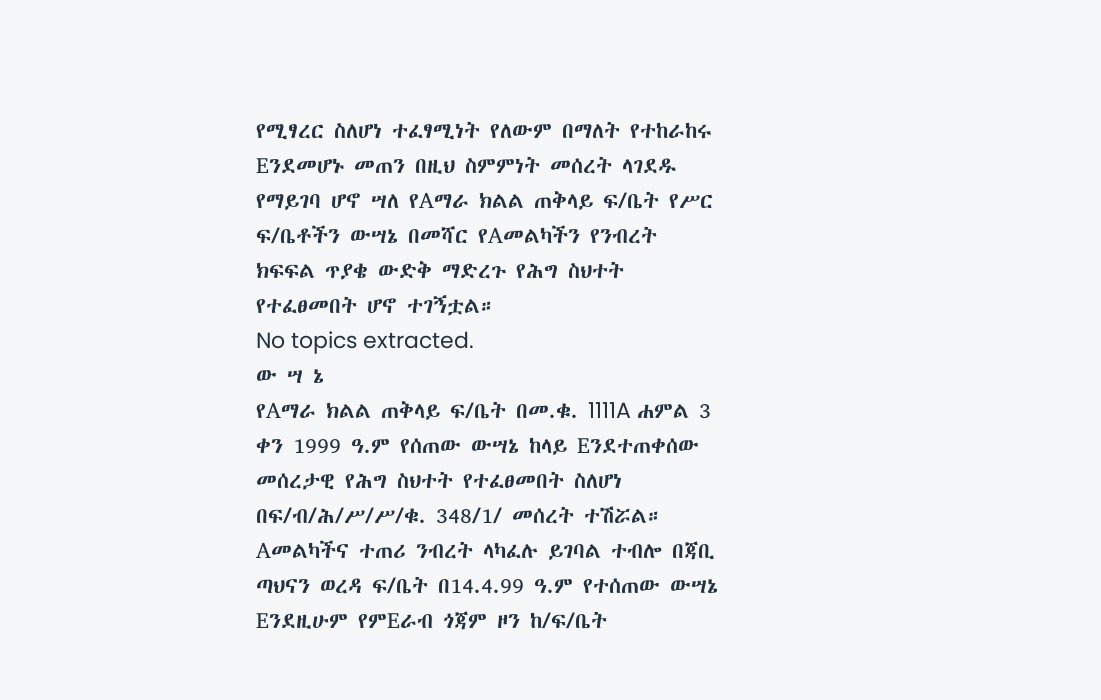የሚፃረር ስለሆነ ተፈፃሚነት የለውም በማለት የተከራከሩ Eንደመሆኑ መጠን በዚህ ስምምነት መሰረት ላገደዱ የማይገባ ሆኖ ሣለ የAማራ ክልል ጠቅላይ ፍ/ቤት የሥር ፍ/ቤቶችን ውሣኔ በመሻር የAመልካችን የንብረት ክፍፍል ጥያቄ ውድቅ ማድረጉ የሕግ ስህተት የተፈፀመበት ሆኖ ተገኝቷል።
No topics extracted.
ው ሣ ኔ
የAማራ ክልል ጠቅላይ ፍ/ቤት በመ.ቁ. 1111A ሐምል 3 ቀን 1999 ዓ.ም የሰጠው ውሣኔ ከላይ Eንደተጠቀሰው መሰረታዊ የሕግ ስህተት የተፈፀመበት ስለሆነ በፍ/ብ/ሕ/ሥ/ሥ/ቁ. 348/1/ መሰረት ተሽሯል።
Aመልካችና ተጠሪ ንብረት ላካፈሉ ይገባል ተብሎ በጃቢ ጣህናን ወረዳ ፍ/ቤት በ14.4.99 ዓ.ም የተሰጠው ውሣኔ Eንደዚሁም የምEራብ ጎጃም ዞን ከ/ፍ/ቤት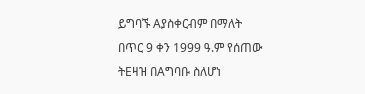ይግባኙ Aያስቀርብም በማለት በጥር 9 ቀን 1999 ዓ.ም የሰጠው ትEዛዝ በAግባቡ ስለሆነ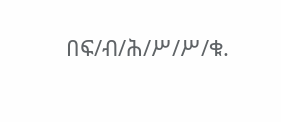በፍ/ብ/ሕ/ሥ/ሥ/ቁ.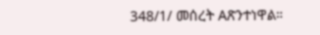348/1/ መሰረት Aጽንተነዋል።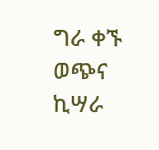ግራ ቀኙ ወጭና ኪሣራ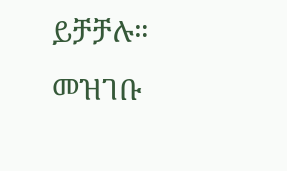ይቻቻሉ።
መዝገቡ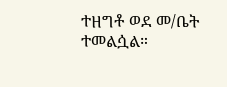ተዘግቶ ወደ መ/ቤት ተመልሷል።